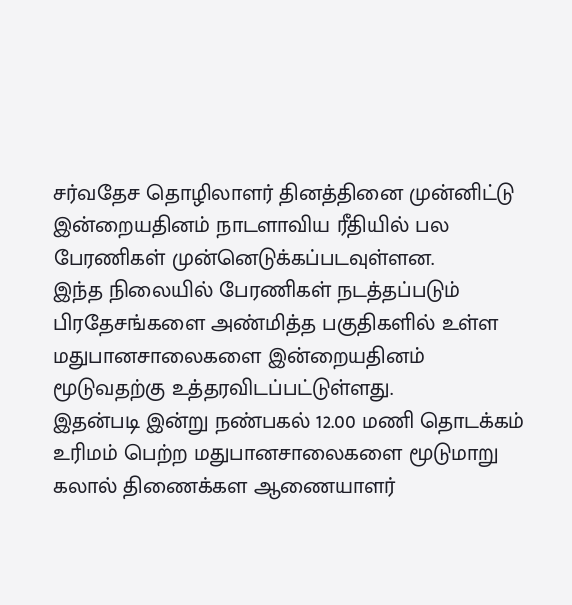சர்வதேச தொழிலாளர் தினத்தினை முன்னிட்டு இன்றையதினம் நாடளாவிய ரீதியில் பல பேரணிகள் முன்னெடுக்கப்படவுள்ளன.
இந்த நிலையில் பேரணிகள் நடத்தப்படும் பிரதேசங்களை அண்மித்த பகுதிகளில் உள்ள மதுபானசாலைகளை இன்றையதினம் மூடுவதற்கு உத்தரவிடப்பட்டுள்ளது.
இதன்படி இன்று நண்பகல் 12.00 மணி தொடக்கம் உரிமம் பெற்ற மதுபானசாலைகளை மூடுமாறு கலால் திணைக்கள ஆணையாளர்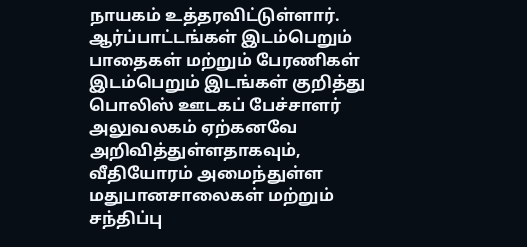நாயகம் உத்தரவிட்டுள்ளார்.
ஆர்ப்பாட்டங்கள் இடம்பெறும் பாதைகள் மற்றும் பேரணிகள் இடம்பெறும் இடங்கள் குறித்து பொலிஸ் ஊடகப் பேச்சாளர் அலுவலகம் ஏற்கனவே அறிவித்துள்ளதாகவும், வீதியோரம் அமைந்துள்ள மதுபானசாலைகள் மற்றும் சந்திப்பு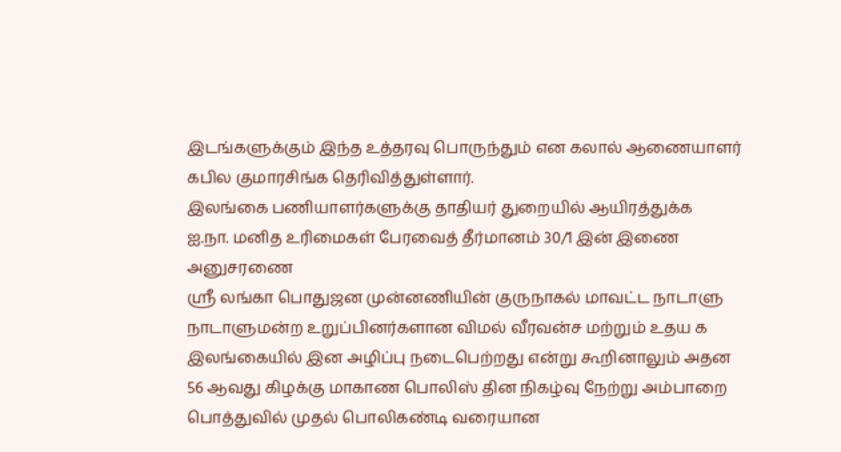இடங்களுக்கும் இந்த உத்தரவு பொருந்தும் என கலால் ஆணையாளர் கபில குமாரசிங்க தெரிவித்துள்ளார்.
இலங்கை பணியாளர்களுக்கு தாதியர் துறையில் ஆயிரத்துக்க
ஐ.நா. மனித உரிமைகள் பேரவைத் தீர்மானம் 30/1 இன் இணை அனுசரணை
ஸ்ரீ லங்கா பொதுஜன முன்னணியின் குருநாகல் மாவட்ட நாடாளு
நாடாளுமன்ற உறுப்பினர்களான விமல் வீரவன்ச மற்றும் உதய க
இலங்கையில் இன அழிப்பு நடைபெற்றது என்று கூறினாலும் அதன
56 ஆவது கிழக்கு மாகாண பொலிஸ் தின நிகழ்வு நேற்று அம்பாறை
பொத்துவில் முதல் பொலிகண்டி வரையான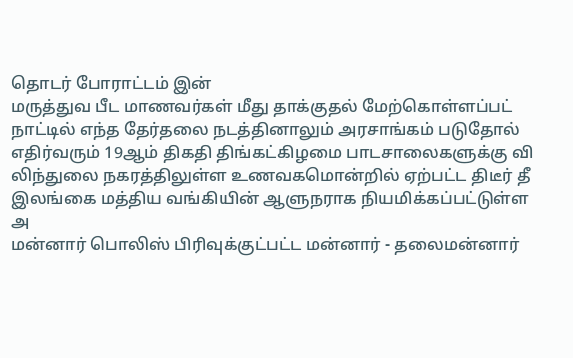தொடர் போராட்டம் இன்
மருத்துவ பீட மாணவர்கள் மீது தாக்குதல் மேற்கொள்ளப்பட்
நாட்டில் எந்த தேர்தலை நடத்தினாலும் அரசாங்கம் படுதோல்
எதிர்வரும் 19ஆம் திகதி திங்கட்கிழமை பாடசாலைகளுக்கு வி
லிந்துலை நகரத்திலுள்ள உணவகமொன்றில் ஏற்பட்ட திடீர் தீ
இலங்கை மத்திய வங்கியின் ஆளுநராக நியமிக்கப்பட்டுள்ள அ
மன்னார் பொலிஸ் பிரிவுக்குட்பட்ட மன்னார் - தலைமன்னார்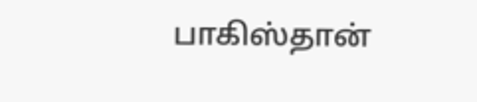பாகிஸ்தான்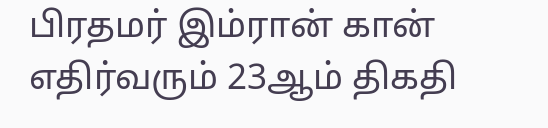பிரதமர் இம்ரான் கான் எதிர்வரும் 23ஆம் திகதி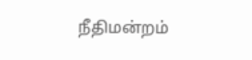நீதிமன்றம்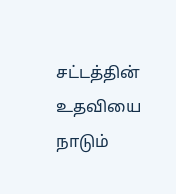சட்டத்தின் உதவியை நாடும்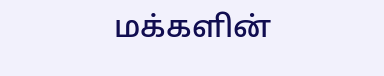மக்களின்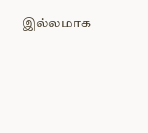இல்லமாக